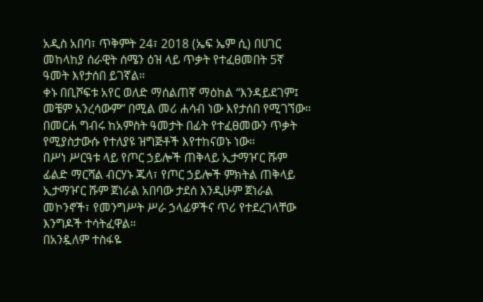አዲስ አበባ፣ ጥቅምት 24፣ 2018 (ኤፍ ኤም ሲ) በሀገር መከላከያ ሰራዊት ሰሜን ዕዝ ላይ ጥቃት የተፈፀመበት 5ኛ ዓመት እየታሰበ ይገኛል።
ቀኑ በቢሾፍቱ አየር ወለድ ማሰልጠኛ ማዕከል “እንዳይደገም፤ መቼም አንረሳውም” በሚል መሪ ሐሳብ ነው እየታሰበ የሚገኘው።
በመርሐ ግብሩ ከአምስት ዓመታት በፊት የተፈፀመውን ጥቃት የሚያስታውሱ የተለያዩ ዝግጅቶች እየተከናወኑ ነው።
በሥነ ሥርዓቱ ላይ የጦር ኃይሎች ጠቅላይ ኢታማዦር ሹም ፊልድ ማርሻል ብርሃኑ ጁላ፣ የጦር ኃይሎች ምክትል ጠቅላይ ኢታማዦር ሹም ጀነራል አበባው ታደሰ እንዲሁም ጀነራል መኮንኖች፣ የመንግሥት ሥራ ኃላፊዎችና ጥሪ የተደረገላቸው እንግዶች ተሳትፈዋል።
በአንዷለም ተስፋዬ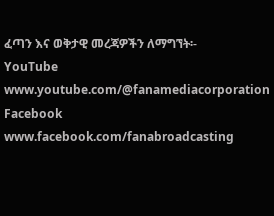ፈጣን እና ወቅታዊ መረጃዎችን ለማግኘት፡-
YouTube www.youtube.com/@fanamediacorporation Facebook www.facebook.com/fanabroadcasting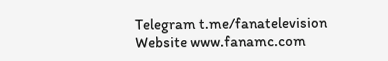Telegram t.me/fanatelevision Website www.fanamc.com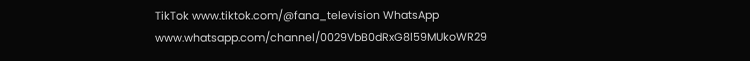TikTok www.tiktok.com/@fana_television WhatsApp www.whatsapp.com/channel/0029VbB0dRxG8l59MUkoWR29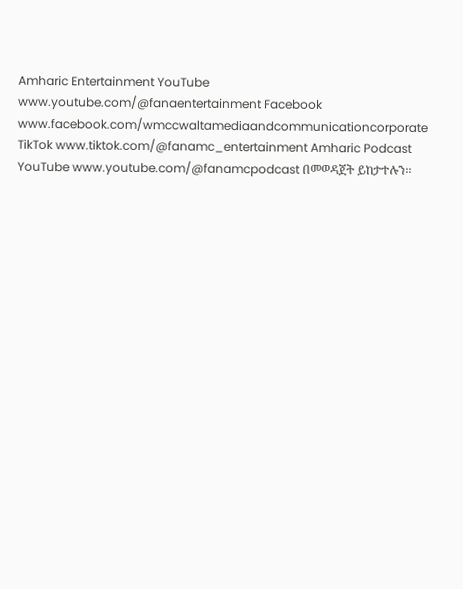Amharic Entertainment YouTube www.youtube.com/@fanaentertainment Facebook www.facebook.com/wmccwaltamediaandcommunicationcorporate TikTok www.tiktok.com/@fanamc_entertainment Amharic Podcast YouTube www.youtube.com/@fanamcpodcast በመወዳጀት ይከታተሉን፡፡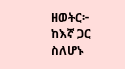ዘወትር፦ ከእኛ ጋር ስለሆኑ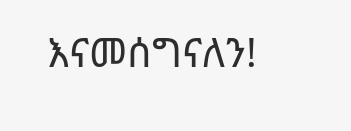እናመሰግናለን!